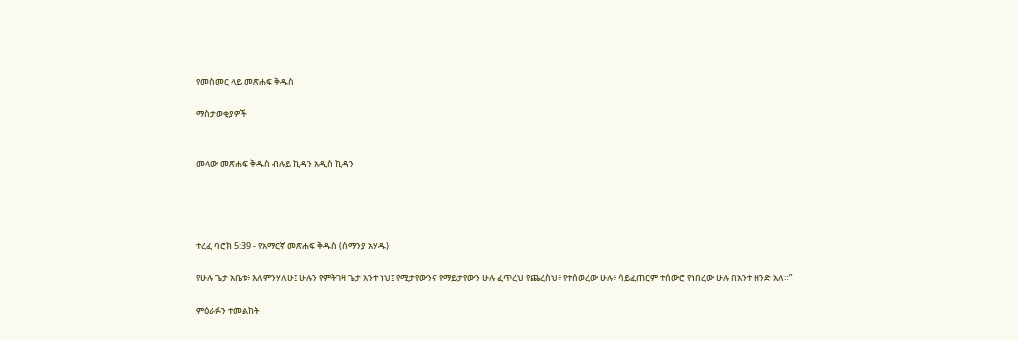የመስመር ላይ መጽሐፍ ቅዱስ

ማስታወቂያዎች


መላው መጽሐፍ ቅዱስ ብሉይ ኪዳን አዲስ ኪዳን




ተረፈ ባሮክ 5:39 - የአማርኛ መጽሐፍ ቅዱስ (ሰማንያ አሃዱ)

የሁሉ ጌታ አቤቱ፥ እለምንሃለሁ፤ ሁሉን የምትገዛ ጌታ አንተ ነህ፤ የሚታየውንና የማይታየውን ሁሉ ፈጥረህ የጨረስህ፥ የተሰወረው ሁሉ፥ ሳይፈጠርም ተሰውሮ የነበረው ሁሉ በአንተ ዘንድ አለ።”

ምዕራፉን ተመልከት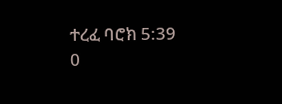ተረፈ ባሮክ 5:39
0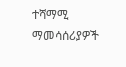ተሻማሚ ማመሳሰሪያዎች